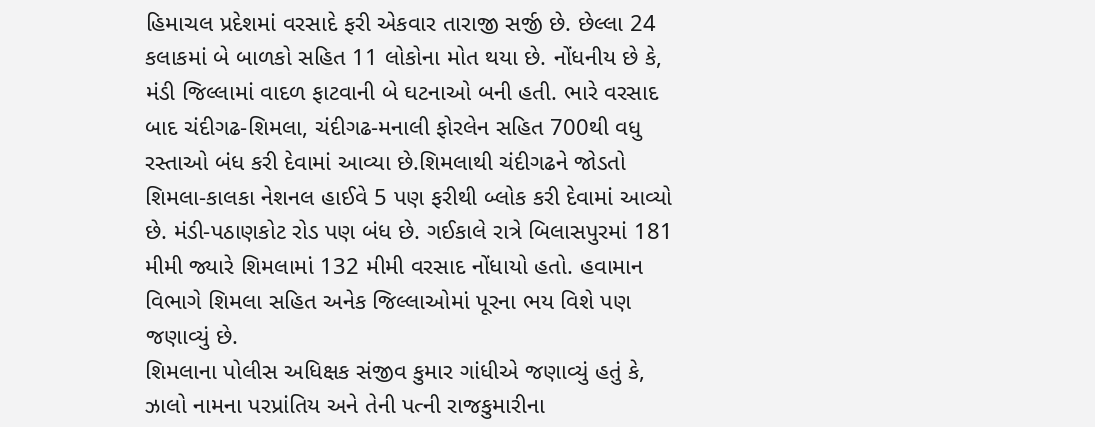હિમાચલ પ્રદેશમાં વરસાદે ફરી એકવાર તારાજી સર્જી છે. છેલ્લા 24 કલાકમાં બે બાળકો સહિત 11 લોકોના મોત થયા છે. નોંધનીય છે કે, મંડી જિલ્લામાં વાદળ ફાટવાની બે ઘટનાઓ બની હતી. ભારે વરસાદ બાદ ચંદીગઢ-શિમલા, ચંદીગઢ-મનાલી ફોરલેન સહિત 700થી વધુ રસ્તાઓ બંધ કરી દેવામાં આવ્યા છે.શિમલાથી ચંદીગઢને જોડતો શિમલા-કાલકા નેશનલ હાઈવે 5 પણ ફરીથી બ્લોક કરી દેવામાં આવ્યો છે. મંડી-પઠાણકોટ રોડ પણ બંધ છે. ગઈકાલે રાત્રે બિલાસપુરમાં 181 મીમી જ્યારે શિમલામાં 132 મીમી વરસાદ નોંધાયો હતો. હવામાન વિભાગે શિમલા સહિત અનેક જિલ્લાઓમાં પૂરના ભય વિશે પણ જણાવ્યું છે.
શિમલાના પોલીસ અધિક્ષક સંજીવ કુમાર ગાંધીએ જણાવ્યું હતું કે, ઝાલો નામના પરપ્રાંતિય અને તેની પત્ની રાજકુમારીના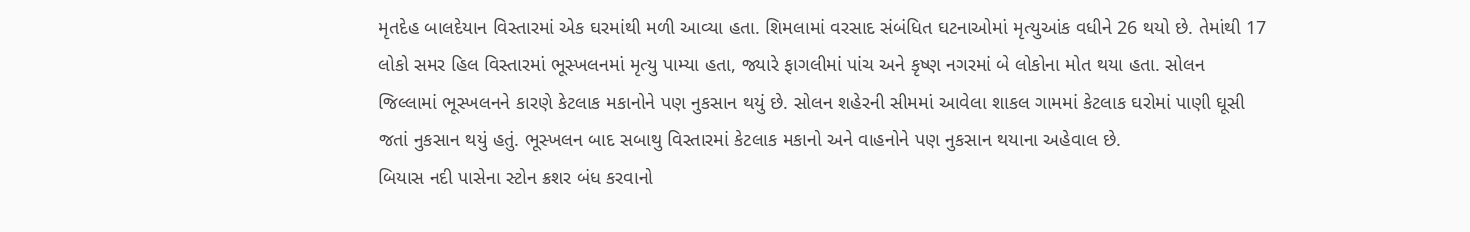મૃતદેહ બાલદેયાન વિસ્તારમાં એક ઘરમાંથી મળી આવ્યા હતા. શિમલામાં વરસાદ સંબંધિત ઘટનાઓમાં મૃત્યુઆંક વધીને 26 થયો છે. તેમાંથી 17 લોકો સમર હિલ વિસ્તારમાં ભૂસ્ખલનમાં મૃત્યુ પામ્યા હતા, જ્યારે ફાગલીમાં પાંચ અને કૃષ્ણ નગરમાં બે લોકોના મોત થયા હતા. સોલન જિલ્લામાં ભૂસ્ખલનને કારણે કેટલાક મકાનોને પણ નુકસાન થયું છે. સોલન શહેરની સીમમાં આવેલા શાકલ ગામમાં કેટલાક ઘરોમાં પાણી ઘૂસી જતાં નુકસાન થયું હતું. ભૂસ્ખલન બાદ સબાથુ વિસ્તારમાં કેટલાક મકાનો અને વાહનોને પણ નુકસાન થયાના અહેવાલ છે.
બિયાસ નદી પાસેના સ્ટોન ક્રશર બંધ કરવાનો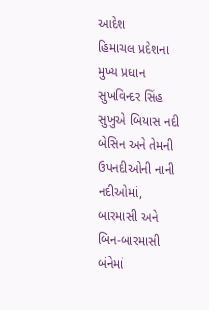આદેશ
હિમાચલ પ્રદેશના મુખ્ય પ્રધાન સુખવિન્દર સિંહ સુખુએ બિયાસ નદી બેસિન અને તેમની ઉપનદીઓની નાની નદીઓમાં, બારમાસી અને બિન-બારમાસી બંનેમાં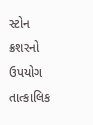સ્ટોન ક્રશરનો ઉપયોગ તાત્કાલિક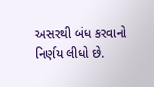અસરથી બંધ કરવાનો નિર્ણય લીધો છે.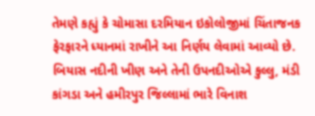તેમણે કહ્યું કે ચોમાસા દરમિયાન ઇકોલોજીમાં ચિંતાજનક ફેરફારને ધ્યાનમાં રાખીને આ નિર્ણય લેવામાં આવ્યો છે. બિયાસ નદીની ખીણ અને તેની ઉપનદીઓએ કુલ્લુ, મંડી કાંગડા અને હમીરપુર જિલ્લામાં ભારે વિનાશ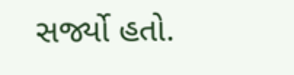સર્જ્યો હતો.